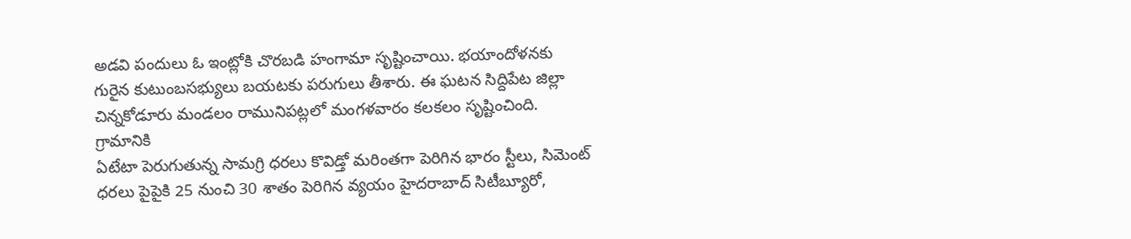అడవి పందులు ఓ ఇంట్లోకి చొరబడి హంగామా సృష్టించాయి. భయాందోళనకు గురైన కుటుంబసభ్యులు బయటకు పరుగులు తీశారు. ఈ ఘటన సిద్దిపేట జిల్లా చిన్నకోడూరు మండలం రామునిపట్లలో మంగళవారం కలకలం సృష్టించింది. గ్రామానికి
ఏటేటా పెరుగుతున్న సామగ్రి ధరలు కొవిడ్తో మరింతగా పెరిగిన భారం స్టీలు, సిమెంట్ ధరలు పైపైకి 25 నుంచి 30 శాతం పెరిగిన వ్యయం హైదరాబాద్ సిటీబ్యూరో,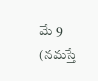మే 9 (నమస్తే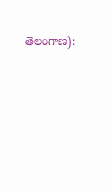తెలంగాణ):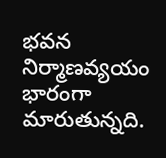భవన నిర్మాణవ్యయం భారంగా మారుతున్నది.